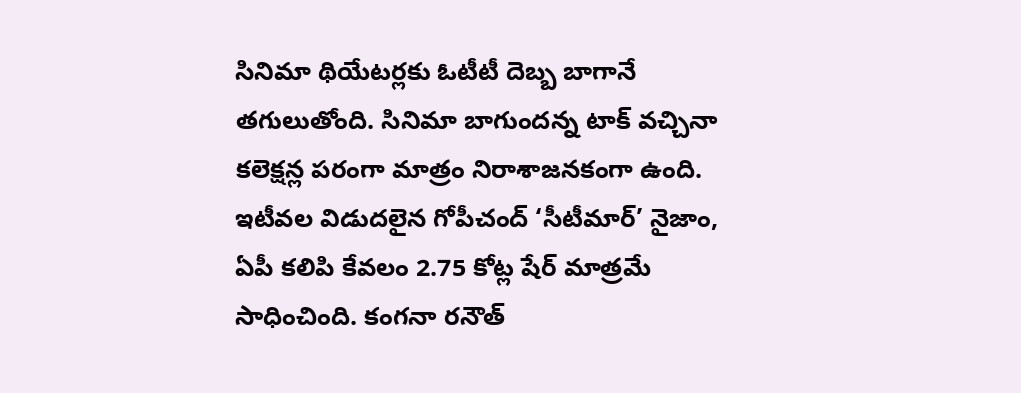సినిమా థియేటర్లకు ఓటీటీ దెబ్బ బాగానే తగులుతోంది. సినిమా బాగుందన్న టాక్ వచ్చినా కలెక్షన్ల పరంగా మాత్రం నిరాశాజనకంగా ఉంది. ఇటీవల విడుదలైన గోపీచంద్ ‘సీటీమార్’ నైజాం, ఏపీ కలిపి కేవలం 2.75 కోట్ల షేర్ మాత్రమే సాధించింది. కంగనా రనౌత్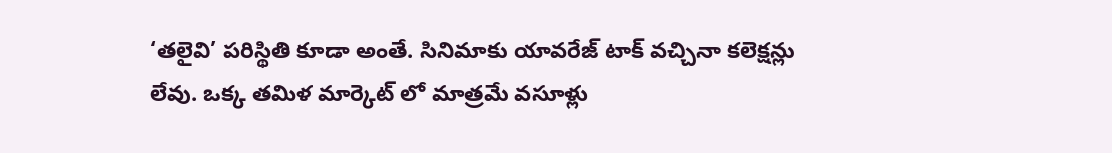‘తలైవి’ పరిస్థితి కూడా అంతే. సినిమాకు యావరేజ్ టాక్ వచ్చినా కలెక్షన్లు లేవు. ఒక్క తమిళ మార్కెట్ లో మాత్రమే వసూళ్లు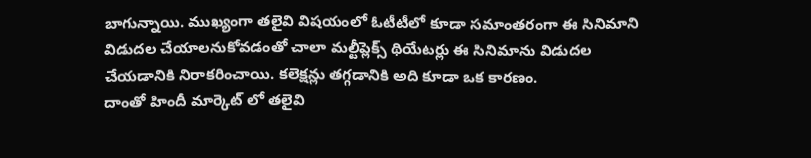బాగున్నాయి. ముఖ్యంగా తలైవి విషయంలో ఓటీటీలో కూడా సమాంతరంగా ఈ సినిమాని విడుదల చేయాలనుకోవడంతో చాలా మల్టీప్లెక్స్ థియేటర్లు ఈ సినిమాను విడుదల చేయడానికి నిరాకరించాయి. కలెక్షన్లు తగ్గడానికి అది కూడా ఒక కారణం.
దాంతో హిందీ మార్కెట్ లో తలైవి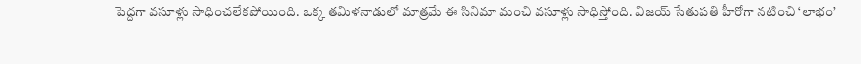పెద్దగా వసూళ్లు సాధించలేకపోయింది. ఒక్క తమిళనాడులో మాత్రమే ఈ సినిమా మంచి వసూళ్లు సాధిస్తోంది. విజయ్ సేతుపతి హీరోగా నటించి ‘లాభం’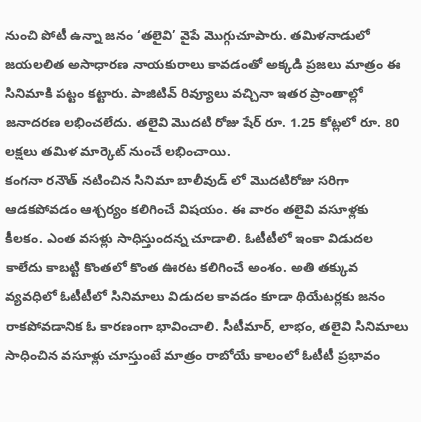నుంచి పోటీ ఉన్నా జనం ‘తలైవి’ వైపే మొగ్గుచూపారు. తమిళనాడులో జయలలిత అసాధారణ నాయకురాలు కావడంతో అక్కడి ప్రజలు మాత్రం ఈ సినిమాకి పట్టం కట్టారు. పాజిటివ్ రివ్యూలు వచ్చినా ఇతర ప్రాంతాల్లో జనాదరణ లభించలేదు. తలైవి మొదటి రోజు షేర్ రూ. 1.25 కోట్లలో రూ. 80 లక్షలు తమిళ మార్కెట్ నుంచే లభించాయి.
కంగనా రనౌత్ నటించిన సినిమా బాలీవుడ్ లో మొదటిరోజు సరిగా ఆడకపోవడం ఆశ్చర్యం కలిగించే విషయం. ఈ వారం తలైవి వసూళ్లకు కీలకం. ఎంత వసళ్లు సాధిస్తుందన్న చూడాలి. ఓటీటీలో ఇంకా విడుదల కాలేదు కాబట్టి కొంతలో కొంత ఊరట కలిగించే అంశం. అతి తక్కువ వ్యవధిలో ఓటీటీలో సినిమాలు విడుదల కావడం కూడా థియేటర్లకు జనం రాకపోవడానిక ఓ కారణంగా భావించాలి. సీటీమార్, లాభం, తలైవి సినిమాలు సాధించిన వసూళ్లు చూస్తుంటే మాత్రం రాబోయే కాలంలో ఓటీటీ ప్రభావం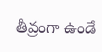తీవ్రంగా ఉండే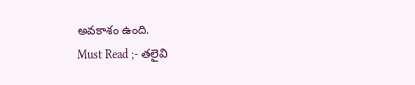అవకాశం ఉంది.
Must Read ;- తలైవి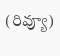(రివ్యూ)